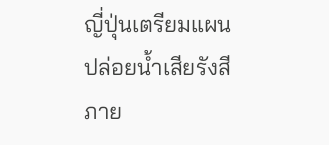ญี่ปุ่นเตรียมแผนปล่อยน้ำเสียรังสีภาย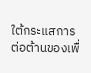ใต้กระแสการต่อต้านของเพื่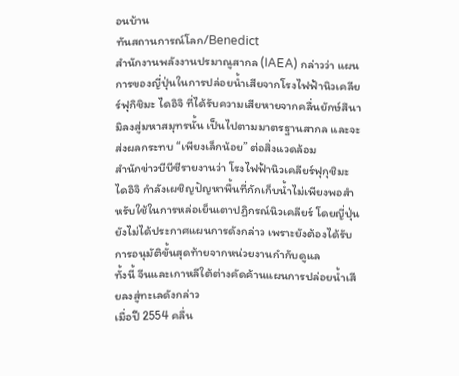อนบ้าน
ทันสถานการณ์โลก/Benedict
สำนักงานพลังงานปรมาณูสากล (IAEA) กล่าวว่า แผนการของญี่ปุ่นในการปล่อยน้ำเสียจากโรงไฟฟ้านิวเคลียร์ฟุกิชิมะ ไดอิจิ ที่ได้รับความเสียหายจากคลื่นยักษ์สึนามิลงสู่มหาสมุทรนั้น เป็นไปตามมาตรฐานสากล และจะส่งผลกระทบ “เพียงเล็กน้อย” ต่อสิ่งแวดล้อม
สำนักข่าวบีบีซีรายงานว่า โรงไฟฟ้านิวเคลียร์ฟุกุชิมะ ไดอิจิ กำลังเผชิญปัญหาพื้นที่กักเก็บน้ำไม่เพียงพอสำหรับใช้ในการหล่อเย็นเตาปฏิกรณ์นิวเคลียร์ โดยญี่ปุ่นยังไม่ได้ประกาศแผนการดังกล่าว เพราะยังต้องได้รับการอนุมัติขั้นสุดท้ายจากหน่วยงานกำกับดูแล
ทั้งนี้ จีนและเกาหลีใต้ต่างคัดค้านแผนการปล่อยน้ำเสียลงสู่ทะเลดังกล่าว
เมื่อปี 2554 คลื่น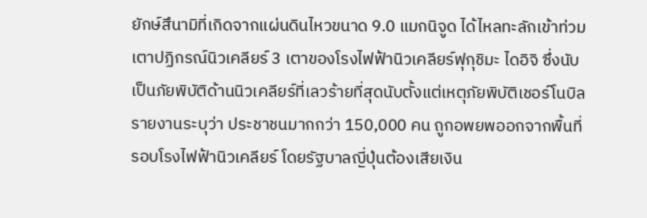ยักษ์สึนามิที่เกิดจากแผ่นดินไหวขนาด 9.0 แมกนิจูด ได้ไหลทะลักเข้าท่วมเตาปฏิกรณ์นิวเคลียร์ 3 เตาของโรงไฟฟ้านิวเคลียร์ฟุกุชิมะ ไดอิจิ ซึ่งนับเป็นภัยพิบัติด้านนิวเคลียร์ที่เลวร้ายที่สุดนับตั้งแต่เหตุภัยพิบัติเชอร์โนบิล
รายงานระบุว่า ประชาชนมากกว่า 150,000 คน ถูกอพยพออกจากพื้นที่รอบโรงไฟฟ้านิวเคลียร์ โดยรัฐบาลญี่ปุ่นต้องเสียเงิน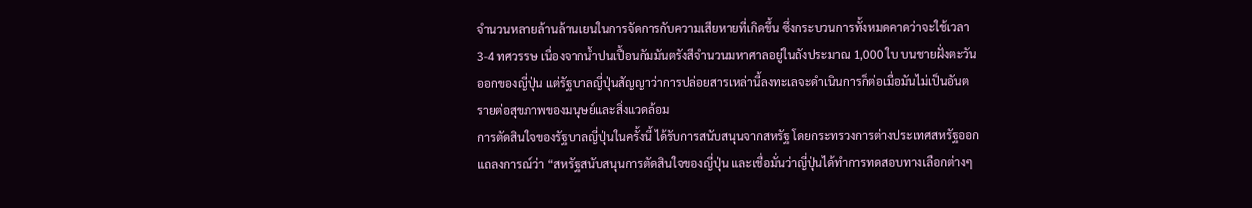จำนวนหลายล้านล้านเยนในการจัดการกับความเสียหายที่เกิดขึ้น ซึ่งกระบวนการทั้งหมดคาดว่าจะใช้เวลา 3-4 ทศวรรษ เนื่องจากน้ำปนเปื้อนกัมมันตรังสีจำนวนมหาศาลอยู่ในถังประมาณ 1,000 ใบ บนชายฝั่งตะวันออกของญี่ปุ่น แต่รัฐบาลญี่ปุ่นสัญญาว่าการปล่อยสารเหล่านี้ลงทะเลจะดำเนินการก็ต่อเมื่อมันไม่เป็นอันตรายต่อสุขภาพของมนุษย์และสิ่งแวดล้อม
การตัดสินใจของรัฐบาลญี่ปุ่นในครั้งนี้ ได้รับการสนับสนุนจากสหรัฐ โดยกระทรวงการต่างประเทศสหรัฐออกแถลงการณ์ว่า “สหรัฐสนับสนุนการตัดสินใจของญี่ปุ่น และเชื่อมั่นว่าญี่ปุ่นได้ทำการทดสอบทางเลือกต่างๆ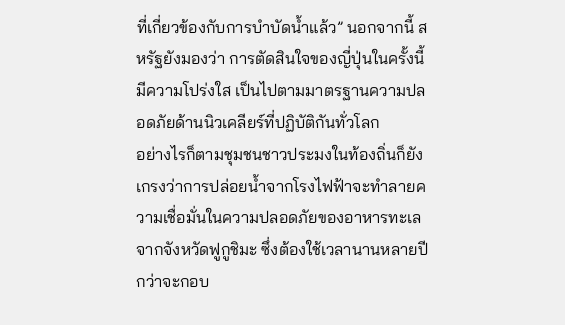ที่เกี่ยวข้องกับการบำบัดน้ำแล้ว” นอกจากนี้ สหรัฐยังมองว่า การตัดสินใจของญี่ปุ่นในครั้งนี้มีความโปร่งใส เป็นไปตามมาตรฐานความปลอดภัยด้านนิวเคลียร์ที่ปฏิบัติกันทั่วโลก
อย่างไรก็ตามชุมชนชาวประมงในท้องถิ่นก็ยังเกรงว่าการปล่อยน้ำจากโรงไฟฟ้าจะทำลายความเชื่อมั่นในความปลอดภัยของอาหารทะเลจากจังหวัดฟูกูชิมะ ซึ่งต้องใช้เวลานานหลายปีกว่าจะกอบ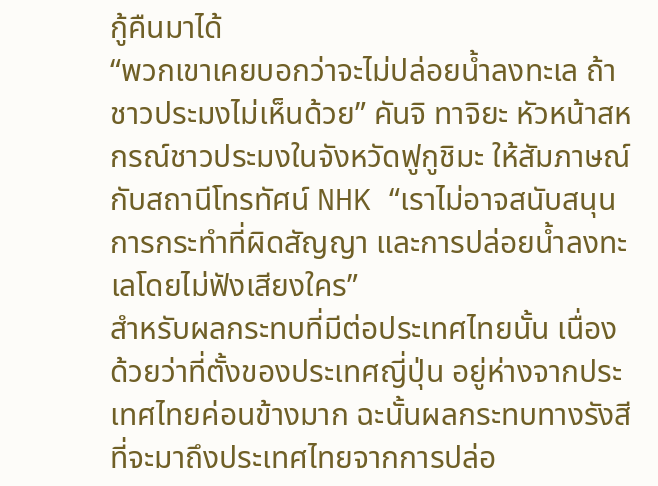กู้คืนมาได้
“พวกเขาเคยบอกว่าจะไม่ปล่อยน้ำลงทะเล ถ้าชาวประมงไม่เห็นด้วย” คันจิ ทาจิยะ หัวหน้าสหกรณ์ชาวประมงในจังหวัดฟูกูชิมะ ให้สัมภาษณ์กับสถานีโทรทัศน์ NHK “เราไม่อาจสนับสนุนการกระทำที่ผิดสัญญา และการปล่อยน้ำลงทะเลโดยไม่ฟังเสียงใคร”
สำหรับผลกระทบที่มีต่อประเทศไทยนั้น เนื่องด้วยว่าที่ตั้งของประเทศญี่ปุ่น อยู่ห่างจากประเทศไทยค่อนข้างมาก ฉะนั้นผลกระทบทางรังสีที่จะมาถึงประเทศไทยจากการปล่อ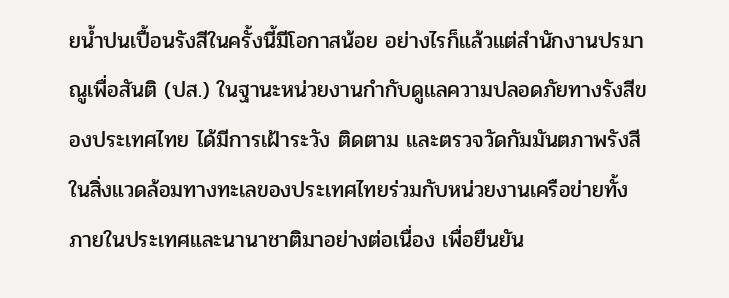ยน้ำปนเปื้อนรังสีในครั้งนี้มีโอกาสน้อย อย่างไรก็แล้วแต่สำนักงานปรมาณูเพื่อสันติ (ปส.) ในฐานะหน่วยงานกำกับดูแลความปลอดภัยทางรังสีของประเทศไทย ได้มีการเฝ้าระวัง ติดตาม และตรวจวัดกัมมันตภาพรังสีในสิ่งแวดล้อมทางทะเลของประเทศไทยร่วมกับหน่วยงานเครือข่ายทั้งภายในประเทศและนานาชาติมาอย่างต่อเนื่อง เพื่อยืนยัน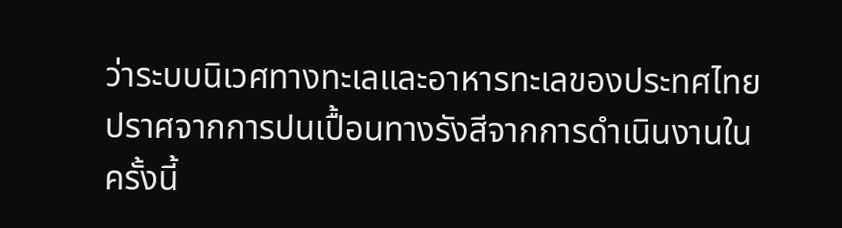ว่าระบบนิเวศทางทะเลและอาหารทะเลของประทศไทยปราศจากการปนเปื้อนทางรังสีจากการดำเนินงานในครั้งนี้